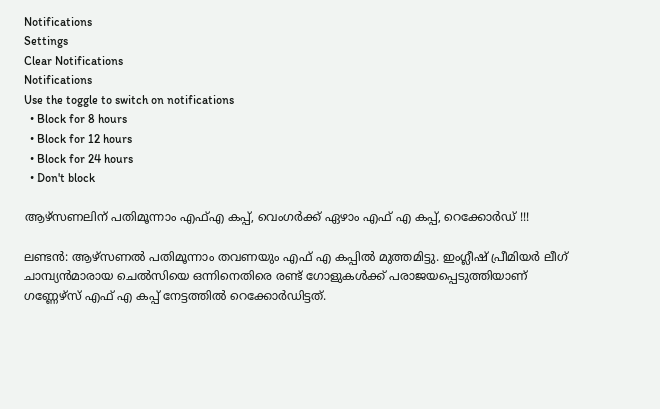Notifications
Settings
Clear Notifications
Notifications
Use the toggle to switch on notifications
  • Block for 8 hours
  • Block for 12 hours
  • Block for 24 hours
  • Don't block

ആഴ്‌സണലിന് പതിമൂന്നാം എഫ്എ കപ്പ്, വെംഗര്‍ക്ക് ഏഴാം എഫ് എ കപ്പ്, റെക്കോര്‍ഡ് !!!

ലണ്ടന്‍: ആഴ്‌സണല്‍ പതിമൂന്നാം തവണയും എഫ് എ കപ്പില്‍ മുത്തമിട്ടു. ഇംഗ്ലീഷ് പ്രീമിയര്‍ ലീഗ് ചാമ്പ്യന്‍മാരായ ചെല്‍സിയെ ഒന്നിനെതിരെ രണ്ട് ഗോളുകള്‍ക്ക് പരാജയപ്പെടുത്തിയാണ് ഗണ്ണേഴ്‌സ് എഫ് എ കപ്പ് നേട്ടത്തില്‍ റെക്കോര്‍ഡിട്ടത്.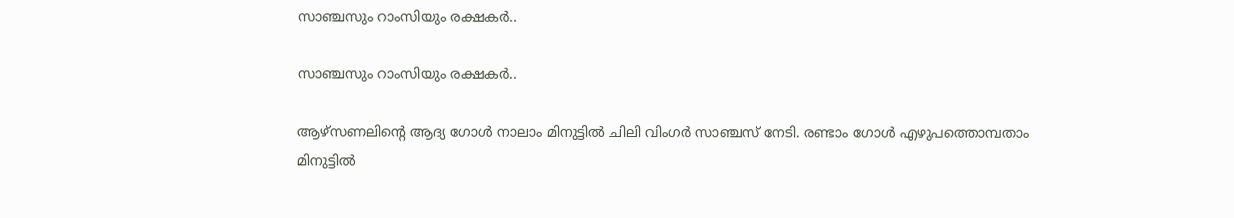സാഞ്ചസും റാംസിയും രക്ഷകര്‍..

സാഞ്ചസും റാംസിയും രക്ഷകര്‍..

ആഴ്‌സണലിന്റെ ആദ്യ ഗോള്‍ നാലാം മിനുട്ടില്‍ ചിലി വിംഗര്‍ സാഞ്ചസ് നേടി. രണ്ടാം ഗോള്‍ എഴുപത്തൊമ്പതാം മിനുട്ടില്‍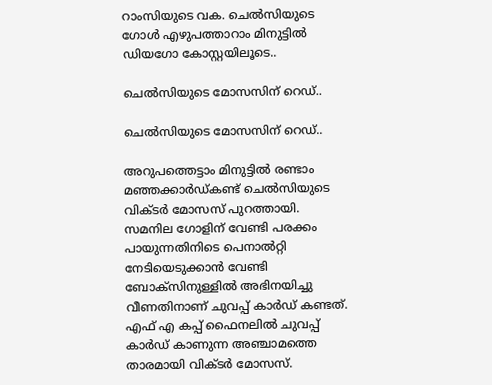റാംസിയുടെ വക. ചെല്‍സിയുടെ ഗോള്‍ എഴുപത്താറാം മിനുട്ടില്‍ ഡിയഗോ കോസ്റ്റയിലൂടെ..

ചെല്‍സിയുടെ മോസസിന് റെഡ്..

ചെല്‍സിയുടെ മോസസിന് റെഡ്..

അറുപത്തെട്ടാം മിനുട്ടില്‍ രണ്ടാം മഞ്ഞക്കാര്‍ഡ്കണ്ട് ചെല്‍സിയുടെ വിക്ടര്‍ മോസസ് പുറത്തായി. സമനില ഗോളിന് വേണ്ടി പരക്കം പായുന്നതിനിടെ പെനാല്‍റ്റി നേടിയെടുക്കാന്‍ വേണ്ടി ബോക്‌സിനുള്ളില്‍ അഭിനയിച്ചു വീണതിനാണ് ചുവപ്പ് കാര്‍ഡ് കണ്ടത്. എഫ് എ കപ്പ് ഫൈനലില്‍ ചുവപ്പ് കാര്‍ഡ് കാണുന്ന അഞ്ചാമത്തെ താരമായി വിക്ടര്‍ മോസസ്.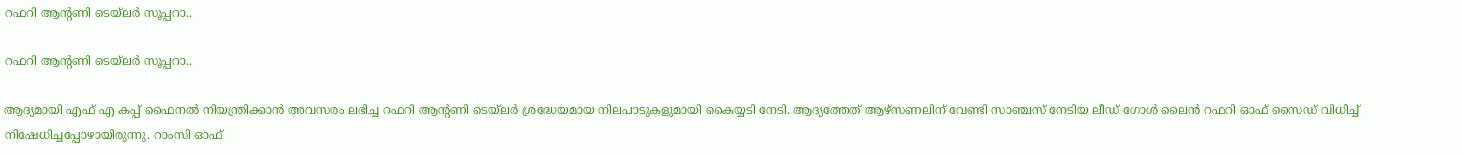റഫറി ആന്റണി ടെയ്‌ലര്‍ സൂപ്പറാ..

റഫറി ആന്റണി ടെയ്‌ലര്‍ സൂപ്പറാ..

ആദ്യമായി എഫ് എ കപ്പ് ഫൈനല്‍ നിയന്ത്രിക്കാന്‍ അവസരം ലഭിച്ച റഫറി ആന്റണി ടെയ്‌ലര്‍ ശ്രദ്ധേയമായ നിലപാടുകളുമായി കൈയ്യടി നേടി. ആദ്യത്തേത് ആഴ്‌സണലിന് വേണ്ടി സാഞ്ചസ് നേടിയ ലീഡ് ഗോള്‍ ലൈന്‍ റഫറി ഓഫ് സൈഡ് വിധിച്ച് നിഷേധിച്ചപ്പോഴായിരുന്നു. റാംസി ഓഫ്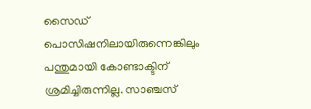സൈഡ് പൊസിഷനിലായിരുന്നെങ്കിലും പന്തുമായി കോണ്ടാക്ടിന് ശ്രമിച്ചിരുന്നില്ല. സാഞ്ചസ്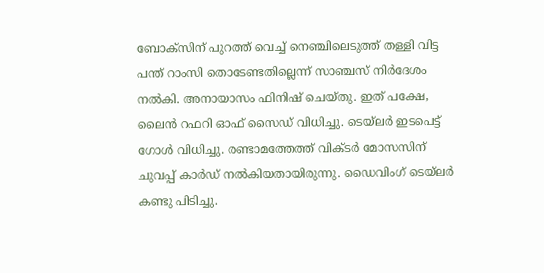ബോക്‌സിന് പുറത്ത് വെച്ച് നെഞ്ചിലെടുത്ത് തള്ളി വിട്ട പന്ത് റാംസി തൊടേണ്ടതില്ലെന്ന് സാഞ്ചസ് നിര്‍ദേശം നല്‍കി. അനായാസം ഫിനിഷ് ചെയ്തു. ഇത് പക്ഷേ, ലൈന്‍ റഫറി ഓഫ് സൈഡ് വിധിച്ചു. ടെയ്‌ലര്‍ ഇടപെട്ട് ഗോള്‍ വിധിച്ചു. രണ്ടാമത്തേത്ത് വിക്ടര്‍ മോസസിന് ചുവപ്പ് കാര്‍ഡ് നല്‍കിയതായിരുന്നു. ഡൈവിംഗ് ടെയ്‌ലര്‍ കണ്ടു പിടിച്ചു.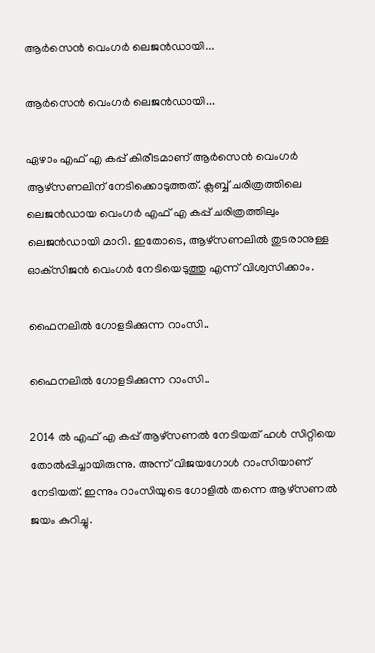ആര്‍സെന്‍ വെംഗര്‍ ലെജന്‍ഡായി...

ആര്‍സെന്‍ വെംഗര്‍ ലെജന്‍ഡായി...

ഏഴാം എഫ് എ കപ്പ് കിരീടമാണ് ആര്‍സെന്‍ വെംഗര്‍ ആഴ്‌സണലിന് നേടിക്കൊടുത്തത്. ക്ലബ്ബ് ചരിത്രത്തിലെ ലെജന്‍ഡായ വെംഗര്‍ എഫ് എ കപ്പ് ചരിത്രത്തിലും ലെജന്‍ഡായി മാറി. ഇതോടെ, ആഴ്‌സണലില്‍ തുടരാനുള്ള ഓക്‌സിജന്‍ വെംഗര്‍ നേടിയെടുത്തു എന്ന് വിശ്വസിക്കാം.

ഫൈനലില്‍ ഗോളടിക്കുന്ന റാംസി..

ഫൈനലില്‍ ഗോളടിക്കുന്ന റാംസി..

2014 ല്‍ എഫ് എ കപ്പ് ആഴ്‌സണല്‍ നേടിയത് ഹള്‍ സിറ്റിയെ തോല്‍പ്പിച്ചായിരുന്നു. അന്ന് വിജയഗോള്‍ റാംസിയാണ് നേടിയത്. ഇന്നും റാംസിയുടെ ഗോളില്‍ തന്നെ ആഴ്‌സണല്‍ ജയം കുറിച്ചു.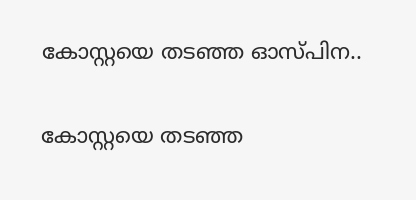കോസ്റ്റയെ തടഞ്ഞ ഓസ്പിന..

കോസ്റ്റയെ തടഞ്ഞ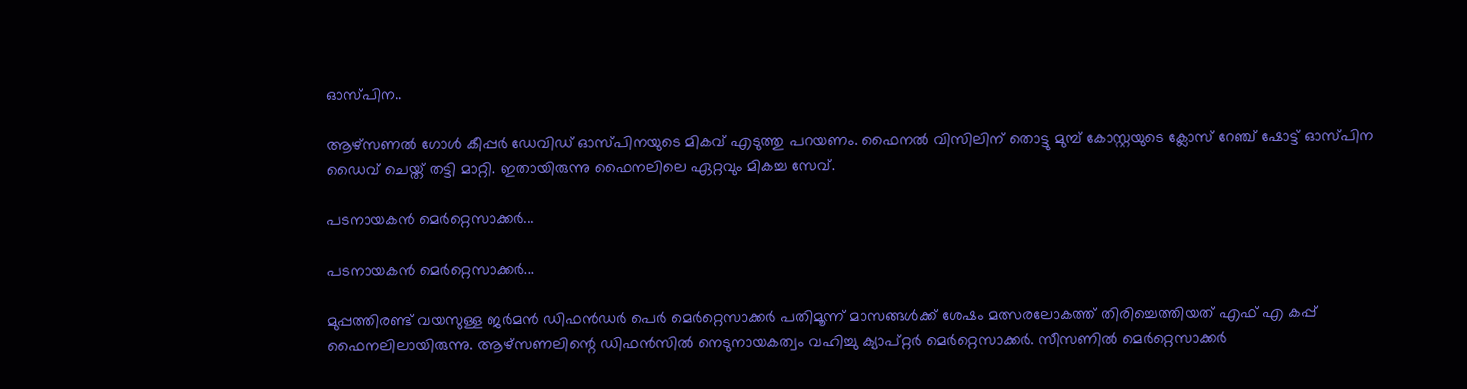ഓസ്പിന..

ആഴ്‌സണല്‍ ഗോള്‍ കീപ്പര്‍ ഡേവിഡ് ഓസ്പിനയുടെ മികവ് എടുത്തു പറയണം. ഫൈനല്‍ വിസിലിന് തൊട്ടു മുമ്പ് കോസ്റ്റയുടെ ക്ലോസ് റേഞ്ച് ഷോട്ട് ഓസ്പിന ഡൈവ് ചെയ്ത് തട്ടി മാറ്റി. ഇതായിരുന്നു ഫൈനലിലെ ഏറ്റവും മികച്ച സേവ്.

പടനായകന്‍ മെര്‍റ്റെസാക്കര്‍...

പടനായകന്‍ മെര്‍റ്റെസാക്കര്‍...

മുപ്പത്തിരണ്ട് വയസുള്ള ജര്‍മന്‍ ഡിഫന്‍ഡര്‍ പെര്‍ മെര്‍റ്റെസാക്കര്‍ പതിമൂന്ന് മാസങ്ങള്‍ക്ക് ശേഷം മത്സരലോകത്ത് തിരിച്ചെത്തിയത് എഫ് എ കപ്പ് ഫൈനലിലായിരുന്നു. ആഴ്‌സണലിന്റെ ഡിഫന്‍സില്‍ നെടുനായകത്വം വഹിച്ചു ക്യാപ്റ്റര്‍ മെര്‍റ്റെസാക്കര്‍. സീസണില്‍ മെര്‍റ്റെസാക്കര്‍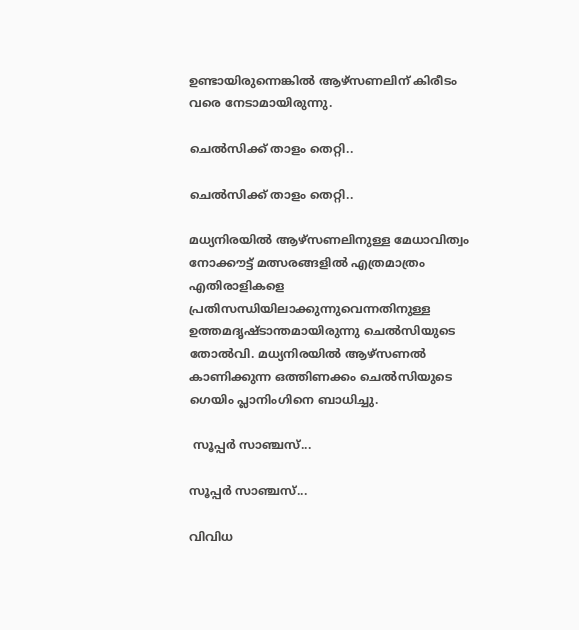ഉണ്ടായിരുന്നെങ്കില്‍ ആഴ്‌സണലിന് കിരീടം വരെ നേടാമായിരുന്നു.

ചെല്‍സിക്ക് താളം തെറ്റി..

ചെല്‍സിക്ക് താളം തെറ്റി..

മധ്യനിരയില്‍ ആഴ്‌സണലിനുള്ള മേധാവിത്വം നോക്കൗട്ട് മത്സരങ്ങളില്‍ എത്രമാത്രം എതിരാളികളെ പ്രതിസന്ധിയിലാക്കുന്നുവെന്നതിനുള്ള ഉത്തമദൃഷ്ടാന്തമായിരുന്നു ചെല്‍സിയുടെ തോല്‍വി. മധ്യനിരയില്‍ ആഴ്‌സണല്‍ കാണിക്കുന്ന ഒത്തിണക്കം ചെല്‍സിയുടെ ഗെയിം പ്ലാനിംഗിനെ ബാധിച്ചു.

 സൂപ്പര്‍ സാഞ്ചസ്...

സൂപ്പര്‍ സാഞ്ചസ്...

വിവിധ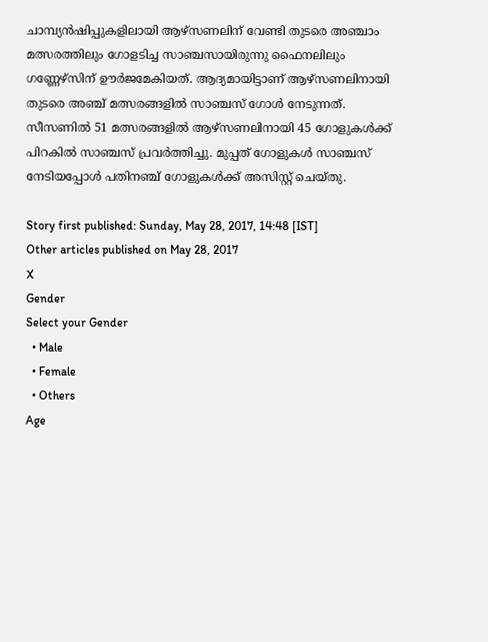ചാമ്പ്യന്‍ഷിപ്പുകളിലായി ആഴ്‌സണലിന് വേണ്ടി തുടരെ അഞ്ചാം മത്സരത്തിലും ഗോളടിച്ച സാഞ്ചസായിരുന്നു ഫൈനലിലും ഗണ്ണേഴ്‌സിന് ഊര്‍ജമേകിയത്. ആദ്യമായിട്ടാണ് ആഴ്‌സണലിനായി തുടരെ അഞ്ച് മത്സരങ്ങളില്‍ സാഞ്ചസ് ഗോള്‍ നേടുന്നത്. സീസണില്‍ 51 മത്സരങ്ങളില്‍ ആഴ്‌സണലിനായി 45 ഗോളുകള്‍ക്ക് പിറകില്‍ സാഞ്ചസ് പ്രവര്‍ത്തിച്ചു. മുപ്പത് ഗോളുകള്‍ സാഞ്ചസ് നേടിയപ്പോള്‍ പതിനഞ്ച് ഗോളുകള്‍ക്ക് അസിസ്റ്റ് ചെയ്തു.

Story first published: Sunday, May 28, 2017, 14:48 [IST]
Other articles published on May 28, 2017
X
Gender
Select your Gender
  • Male
  • Female
  • Others
Age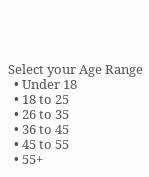Select your Age Range
  • Under 18
  • 18 to 25
  • 26 to 35
  • 36 to 45
  • 45 to 55
  • 55+